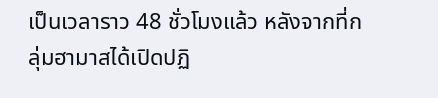เป็นเวลาราว 48 ชั่วโมงแล้ว หลังจากที่กลุ่มฮามาสได้เปิดปฏิ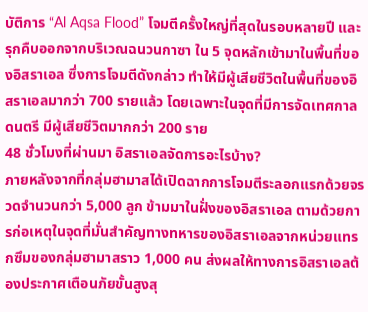บัติการ “Al Aqsa Flood” โจมตีครั้งใหญ่ที่สุดในรอบหลายปี และรุกคืบออกจากบริเวณฉนวนกาซา ใน 5 จุดหลักเข้ามาในพื้นที่ของอิสราเอล ซึ่งการโจมตีดังกล่าว ทำให้มีผู้เสียชีวิตในพื้นที่ของอิสราเอลมากว่า 700 รายแล้ว โดยเฉพาะในจุดที่มีการจัดเทศกาลดนตรี มีผู้เสียชีวิตมากกว่า 200 ราย
48 ชั่วโมงที่ผ่านมา อิสราเอลจัดการอะไรบ้าง?
ภายหลังจากที่กลุ่มฮามาสได้เปิดฉากการโจมตีระลอกแรกด้วยจรวดจำนวนกว่า 5,000 ลูก ข้ามมาในฝั่งของอิสราเอล ตามด้วยการก่อเหตุในจุดที่มั่นสำคัญทางทหารของอิสราเอลจากหน่วยแทรกซึมของกลุ่มฮามาสราว 1,000 คน ส่งผลให้ทางการอิสราเอลต้องประกาศเตือนภัยขั้นสูงสุ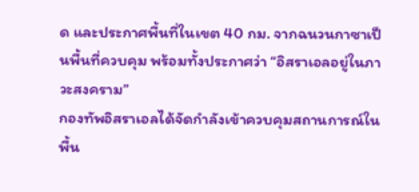ด และประกาศพื้นที่ในเขต 40 กม. จากฉนวนกาซาเป็นพื้นที่ควบคุม พร้อมทั้งประกาศว่า “อิสราเอลอยู่ในภาวะสงคราม”
กองทัพอิสราเอลได้จัดกำลังเข้าควบคุมสถานการณ์ในพื้น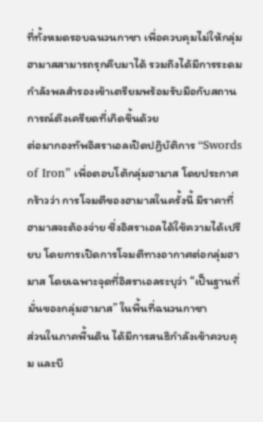ที่ทั้งหมดรอบฉนวนกาซา เพื่อควบคุมไม่ให้กลุ่มฮามาสสามารถรุกคืบมาได้ รวมถึงได้มีการระดมกำลังพลสำรองเข้าเตรียมพร้อมรับมือกับสถานการณ์ตึงเครียดที่เกิดขึ้นด้วย
ต่อมากองทัพอิสราเอลเปิดปฏิบัติการ “Swords of Iron” เพื่อตอบโต้กลุ่มฮามาส โดยประกาศกร้าวว่า การโจมตีของฮามาสในครั้งนี้ มีราคาที่ฮามาสจะต้องจ่าย ซึ่งอิสราเอลได้ใช้ความได้เปรียบ โดยการเปิดการโจมตีทางอากาศต่อกลุ่มฮามาส โดยเฉพาะจุดที่อิสราเอลระบุว่า “เป็นฐานที่มั่นของกลุ่มฮามาส” ในพื้นที่ฉนวนกาซา
ส่วนในภาคพื้นดิน ได้มีการสนธิกำลังเข้าควบคุม และบี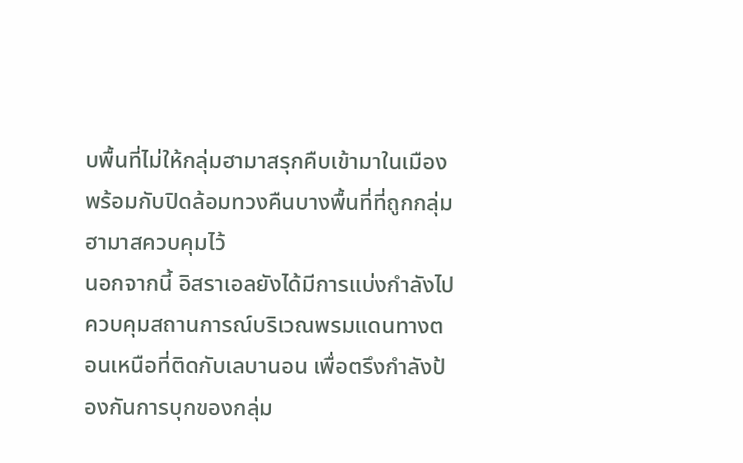บพื้นที่ไม่ให้กลุ่มฮามาสรุกคืบเข้ามาในเมือง พร้อมกับปิดล้อมทวงคืนบางพื้นที่ที่ถูกกลุ่มฮามาสควบคุมไว้
นอกจากนี้ อิสราเอลยังได้มีการแบ่งกำลังไปควบคุมสถานการณ์บริเวณพรมแดนทางตอนเหนือที่ติดกับเลบานอน เพื่อตรึงกำลังป้องกันการบุกของกลุ่ม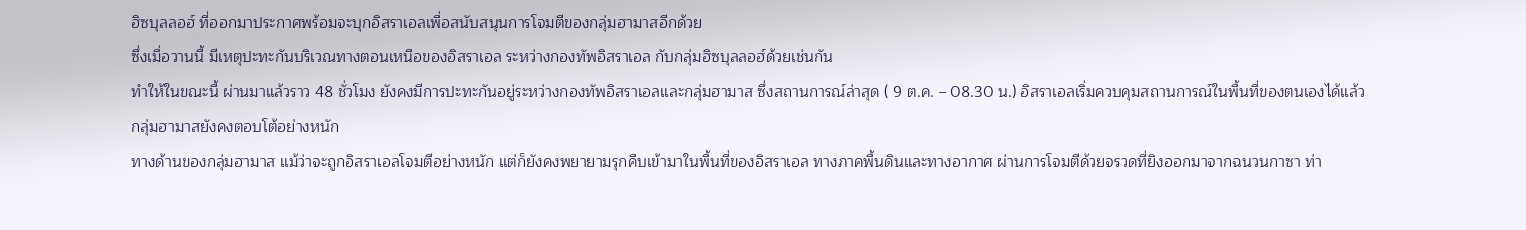ฮิซบุลลอฮ์ ที่ออกมาประกาศพร้อมจะบุกอิสราเอลเพื่อสนับสนุนการโจมตีของกลุ่มฮามาสอีกด้วย
ซึ่งเมื่อวานนี้ มีเหตุปะทะกันบริเวณทางตอนเหนือของอิสราเอล ระหว่างกองทัพอิสราเอล กับกลุ่มฮิซบุลลอฮ์ด้วยเช่นกัน
ทำให้ในขณะนี้ ผ่านมาแล้วราว 48 ชั่วโมง ยังคงมีการปะทะกันอยู่ระหว่างกองทัพอิสราเอลและกลุ่มฮามาส ซึ่งสถานการณ์ล่าสุด ( 9 ต.ค. – 08.30 น.) อิสราเอลเริ่มควบคุมสถานการณ์ในพื้นที่ของตนเองได้แล้ว
กลุ่มฮามาสยังคงตอบโต้อย่างหนัก
ทางด้านของกลุ่มฮามาส แม้ว่าจะถูกอิสราเอลโจมตีอย่างหนัก แต่ก็ยังคงพยายามรุกคืบเข้ามาในพื้นที่ของอิสราเอล ทางภาคพื้นดินและทางอากาศ ผ่านการโจมตีด้วยจรวดที่ยิงออกมาจากฉนวนกาซา ท่า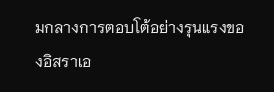มกลางการตอบโต้อย่างรุนแรงของอิสราเอ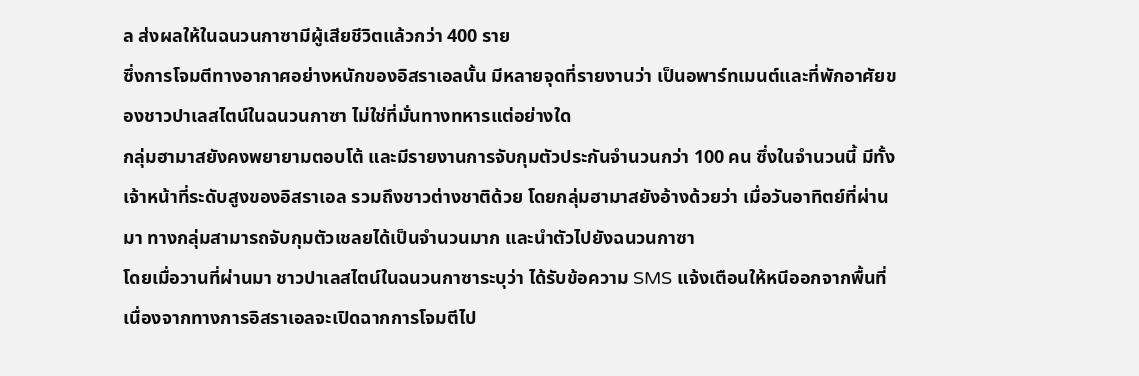ล ส่งผลให้ในฉนวนกาซามีผู้เสียชีวิตแล้วกว่า 400 ราย
ซึ่งการโจมตีทางอากาศอย่างหนักของอิสราเอลนั้น มีหลายจุดที่รายงานว่า เป็นอพาร์ทเมนต์และที่พักอาศัยของชาวปาเลสไตน์ในฉนวนกาซา ไม่ใช่ที่มั่นทางทหารแต่อย่างใด
กลุ่มฮามาสยังคงพยายามตอบโต้ และมีรายงานการจับกุมตัวประกันจำนวนกว่า 100 คน ซึ่งในจำนวนนี้ มีทั้งเจ้าหน้าที่ระดับสูงของอิสราเอล รวมถึงชาวต่างชาติด้วย โดยกลุ่มฮามาสยังอ้างด้วยว่า เมื่อวันอาทิตย์ที่ผ่านมา ทางกลุ่มสามารถจับกุมตัวเชลยได้เป็นจำนวนมาก และนำตัวไปยังฉนวนกาซา
โดยเมื่อวานที่ผ่านมา ชาวปาเลสไตน์ในฉนวนกาซาระบุว่า ได้รับข้อความ SMS แจ้งเตือนให้หนีออกจากพื้นที่ เนื่องจากทางการอิสราเอลจะเปิดฉากการโจมตีไป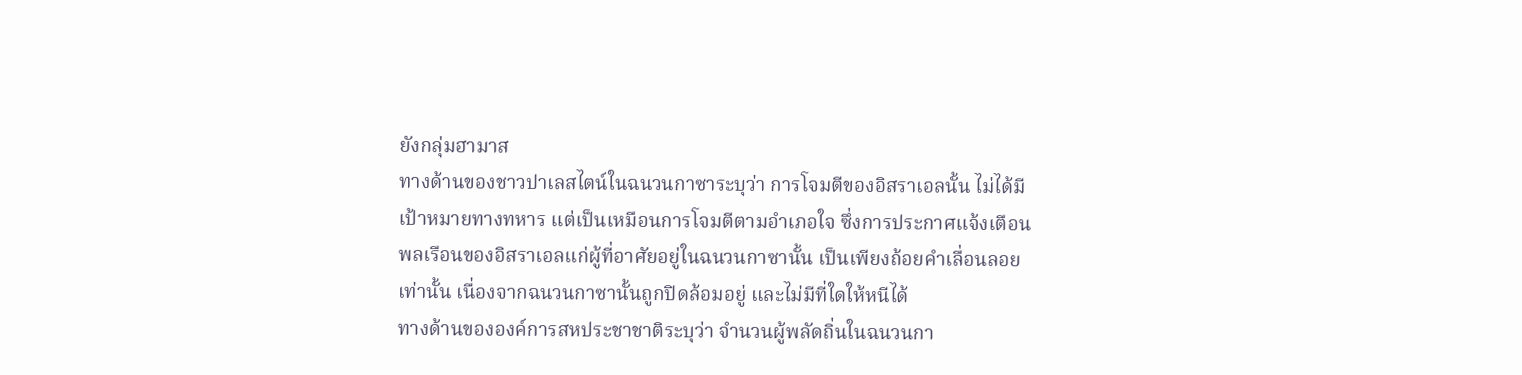ยังกลุ่มฮามาส
ทางด้านของชาวปาเลสไตน์ในฉนวนกาซาระบุว่า การโจมตีของอิสราเอลนั้น ไม่ได้มีเป้าหมายทางทหาร แต่เป็นเหมือนการโจมตีตามอำเภอใจ ซึ่งการประกาศแจ้งเตือนพลเรือนของอิสราเอลแก่ผู้ที่อาศัยอยู่ในฉนวนกาซานั้น เป็นเพียงถ้อยคำเลื่อนลอยเท่านั้น เนื่องจากฉนวนกาซานั้นถูกปิดล้อมอยู่ และไม่มีที่ใดให้หนีได้
ทางด้านขององค์การสหประชาชาติระบุว่า จํานวนผู้พลัดถิ่นในฉนวนกา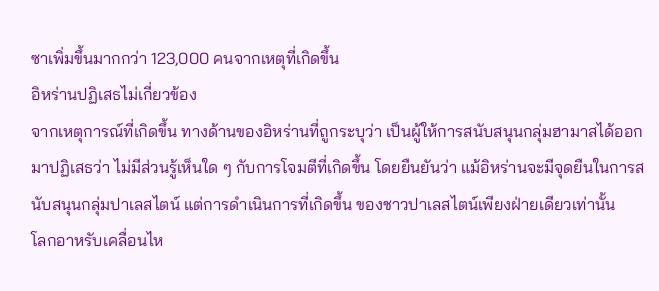ซาเพิ่มขึ้นมากกว่า 123,000 คนจากเหตุที่เกิดขึ้น
อิหร่านปฏิเสธไม่เกี่ยวข้อง
จากเหตุการณ์ที่เกิดขึ้น ทางด้านของอิหร่านที่ถูกระบุว่า เป็นผู้ให้การสนับสนุนกลุ่มฮามาสได้ออกมาปฏิเสธว่า ไม่มีส่วนรู้เห็นใด ๆ กับการโจมตีที่เกิดขึ้น โดยยืนยันว่า แม้อิหร่านจะมีจุดยืนในการสนับสนุนกลุ่มปาเลสไตน์ แต่การดำเนินการที่เกิดขึ้น ของชาวปาเลสไตน์เพียงฝ่ายเดียวเท่านั้น
โลกอาหรับเคลื่อนไห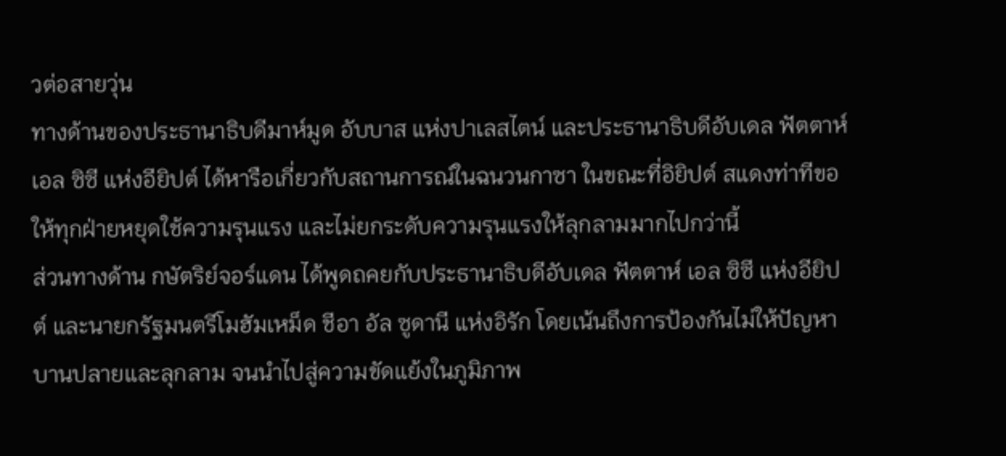วต่อสายวุ่น
ทางด้านของประธานาธิบดีมาห์มูด อับบาส แห่งปาเลสไตน์ และประธานาธิบดีอับเดล ฟัตตาห์ เอล ซิซี แห่งอียิปต์ ได้หารือเกี่ยวกับสถานการณ์ในฉนวนกาซา ในขณะที่อิยิปต์ สแดงท่าทีขอให้ทุกฝ่ายหยุดใช้ความรุนแรง และไม่ยกระดับความรุนแรงให้ลุกลามมากไปกว่านี้
ส่วนทางด้าน กษัตริย์จอร์แดน ได้พูดถคยกับประธานาธิบดีอับเดล ฟัตตาห์ เอล ซิซี แห่งอียิปต์ และนายกรัฐมนตรีโมฮัมเหม็ด ชีอา อัล ซูดานี แห่งอิรัก โดยเน้นถึงการป้องกันไม่ให้ปัญหาบานปลายและลุกลาม จนนำไปสู่ความขัดแย้งในภูมิภาพ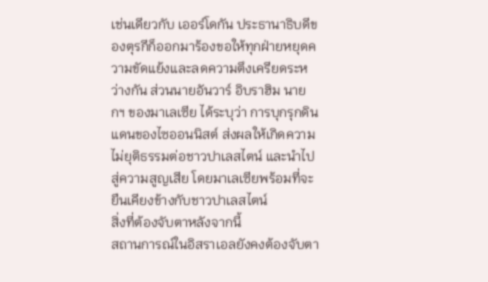เช่นเดียวกับ เออร์โดกัน ประธานาธิบดีของตุรกีก็ออกมาร้องขอให้ทุกฝ่ายหยุดความขัดแย้งและลดความตึงเครียดระหว่างกัน ส่วนนายอันวาร์ อิบราฮิม นายกฯ ของมาเลเซีย ได้ระบุว่า การบุกรุกดินแดนของไซออนนิสต์ ส่งผลให้เกิดความไม่ยุติธรรมต่อชาวปาเลสไตน์ และนำไปสู่ความสูญเสีย โดยมาเลเซียพร้อมที่จะยืนเคียงข้างกับชาวปาเลสไตน์
สิ่งที่ต้องจับตาหลังจากนี้
สถานการณ์ในอิสราเอลยังคงต้องจับตา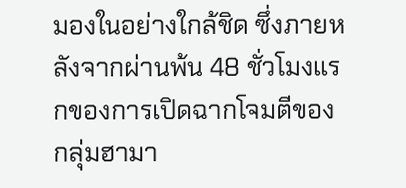มองในอย่างใกล้ชิด ซึ่งภายหลังจากผ่านพ้น 48 ชั่วโมงแรกของการเปิดฉากโจมตีของกลุ่มฮามา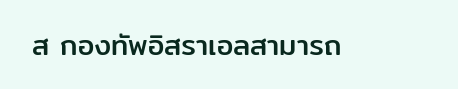ส กองทัพอิสราเอลสามารถ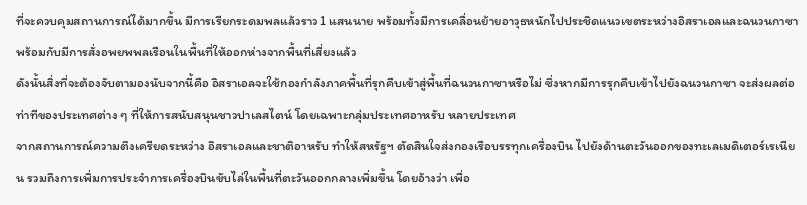ที่จะควบคุมสถานการณ์ได้มากขึ้น มีการเรียกระดมพลแล้วราว 1 แสนนาย พร้อมทั้งมีการเคลื่อนย้ายอาวุธหนักไปประชิดแนวเขตระหว่างอิสราเอลและฉนวนกาซา พร้อมกับมีการสั่งอพยพพลเรือนในพื้นที่ให้ออกห่างจากพื้นที่เสี่ยงแล้ว
ดังนั้นสิ่งที่จะต้องจับตามองนับจากนี้คือ อิสราเอลจะใช้กองกำลังภาคพื้นที่รุกคืบเข้าสู่พื้นที่ฉนวนกาซาหรือไม่ ซึ่งหากมีการรุกคืบเข้าไปยังฉนวนกาซา จะส่งผลต่อท่าทีของประเทศต่าง ๆ ที่ให้การสนับสนุนชาวปาเลสไตน์ โดยเฉพาะกลุ่มประเทศอาหรับ หลายประเทศ
จากสถานการณ์ความตึงเครียดระหว่าง อิสราเอลและชาติอาหรับ ทำให้สหรัฐฯ ตัดสินใจส่งกองเรือบรรทุกเครื่องบิน ไปยังด้านตะวันออกของทะเลเมดิเตอร์เรเนียน รวมถึงการเพิ่มการประจำการเครื่องบินขับไล่ในพื้นที่ตะวันออกกลางเพิ่มขึ้น โดยอ้างว่า เพื่อ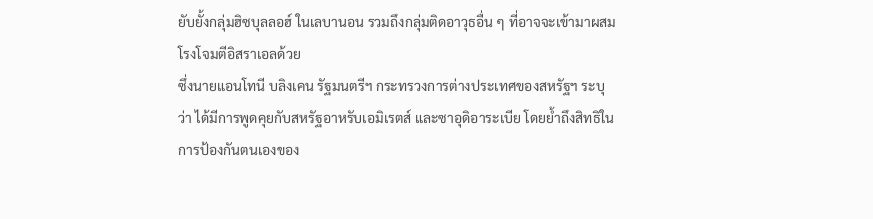ยับยั้งกลุ่มฮิซบุลลอฮ์ ในเลบานอน รวมถึงกลุ่มติดอาวุธอื่น ๆ ที่อาจจะเข้ามาผสมโรงโจมตีอิสราเอลด้วย
ซึ่งนายแอนโทนี บลิงเคน รัฐมนตรีฯ กระทรวงการต่างประเทศของสหรัฐฯ ระบุว่า ได้มีการพูดคุยกับสหรัฐอาหรับเอมิเรตส์ และซาอุดิอาระเบีย โดยย้ำถึงสิทธิในการป้องกันตนเองของ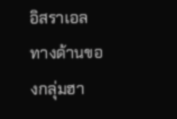อิสราเอล
ทางด้านของกลุ่มฮา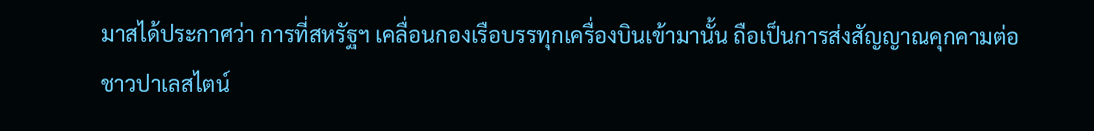มาสได้ประกาศว่า การที่สหรัฐฯ เคลื่อนกองเรือบรรทุกเครื่องบินเข้ามานั้น ถือเป็นการส่งสัญญาณคุกคามต่อชาวปาเลสไตน์